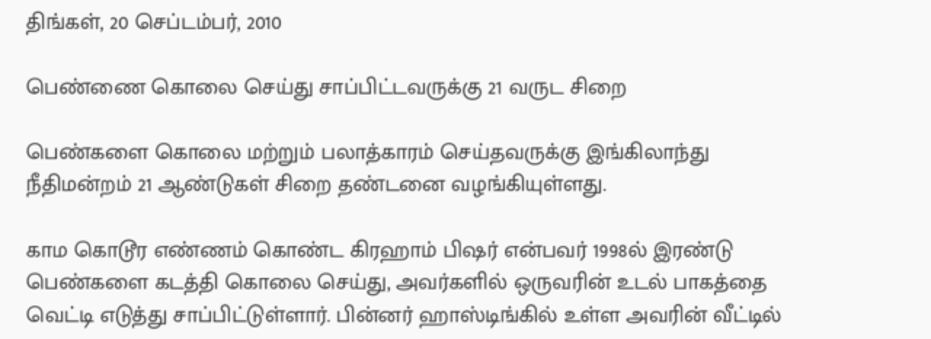திங்கள், 20 செப்டம்பர், 2010

பெண்ணை கொலை செய்து சாப்பிட்டவருக்கு 21 வருட சிறை

பெண்களை கொலை மற்றும் பலாத்காரம் செய்தவருக்கு இங்கிலாந்து நீதிமன்றம் 21 ஆண்டுகள் சிறை தண்டனை வழங்கியுள்ளது.

காம கொடூர எண்ணம் கொண்ட கிரஹாம் பிஷர் என்பவர் 1998ல் இரண்டு பெண்களை கடத்தி கொலை செய்து, அவர்களில் ஒருவரின் உடல் பாகத்தை வெட்டி எடுத்து சாப்பிட்டுள்ளார். பின்னர் ஹாஸ்டிங்கில் உள்ள அவரின் வீட்டில்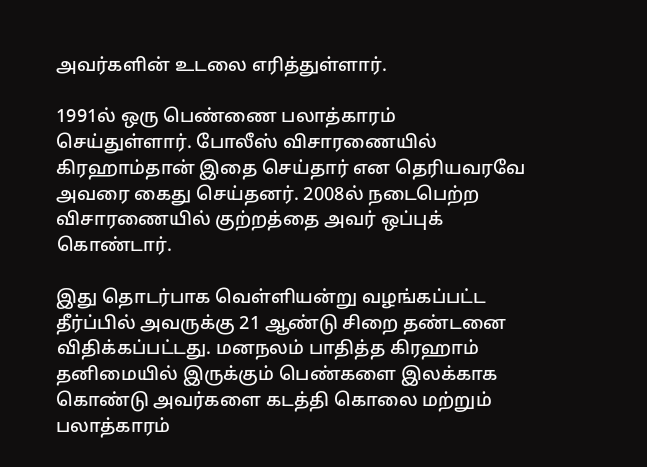அவர்களின் உடலை எரித்துள்ளார்.

1991ல் ஒரு பெண்ணை பலாத்காரம் செய்துள்ளார். போலீஸ் விசாரணையில் கிரஹாம்தான் இதை செய்தார் என தெரியவரவே அவரை கைது செய்தனர். 2008ல் நடைபெற்ற விசாரணையில் குற்றத்தை அவர் ஒப்புக் கொண்டார்.

இது தொடர்பாக வெள்ளியன்று வழங்கப்பட்ட தீர்ப்பில் அவருக்கு 21 ஆண்டு சிறை தண்டனை விதிக்கப்பட்டது. மனநலம் பாதித்த கிரஹாம் தனிமையில் இருக்கும் பெண்களை இலக்காக கொண்டு அவர்களை கடத்தி கொலை மற்றும் பலாத்காரம்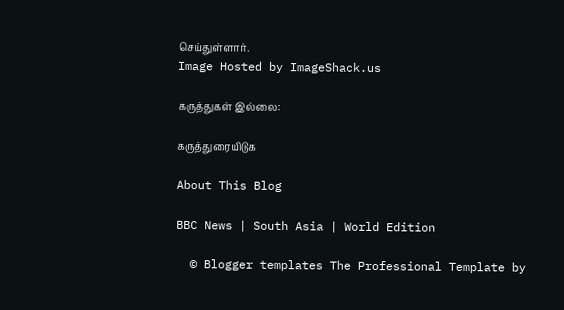செய்துள்ளார்.
Image Hosted by ImageShack.us

கருத்துகள் இல்லை:

கருத்துரையிடுக

About This Blog

BBC News | South Asia | World Edition

  © Blogger templates The Professional Template by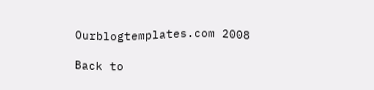Ourblogtemplates.com 2008

Back to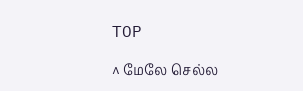TOP

^ மேலே செல்ல